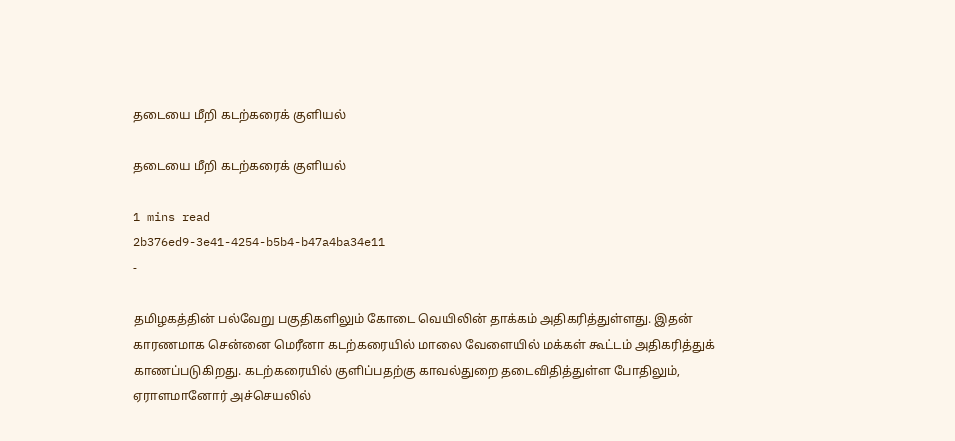தடையை மீறி கடற்கரைக் குளியல்

தடையை மீறி கடற்கரைக் குளியல்

1 mins read
2b376ed9-3e41-4254-b5b4-b47a4ba34e11
-

தமிழகத்தின் பல்வேறு பகுதிகளிலும் கோடை வெயிலின் தாக்கம் அதிகரித்துள்ளது. இதன் காரணமாக சென்னை மெரீனா கடற்கரையில் மாலை வேளையில் மக்கள் கூட்டம் அதிகரித்துக் காணப்படுகிறது. கடற்கரையில் குளிப்பதற்கு காவல்துறை தடைவிதித்துள்ள போதிலும், ஏராளமானோர் அச்செயலில்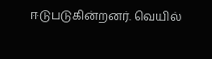ஈடுபடுகின்றனர். வெயில்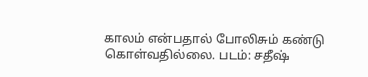காலம் என்பதால் போலிசும் கண்டு கொள்வதில்லை. படம்: சதீஷ்